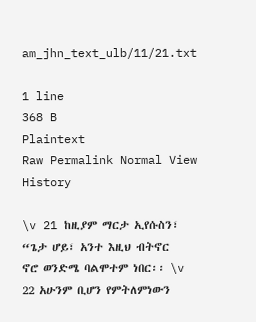am_jhn_text_ulb/11/21.txt

1 line
368 B
Plaintext
Raw Permalink Normal View History

\v 21 ከዚያም ማርታ ኢየሱስን፣ “ጌታ ሆይ፣ አንተ እዚህ ብትኖር ኖሮ ወንድሜ ባልሞተም ነበር፡፡ \v 22 አሁንም ቢሆን የምትለምነውን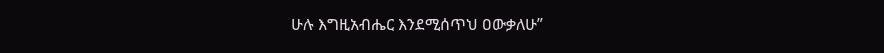ሁሉ እግዚአብሔር እንደሚሰጥህ ዐውቃለሁ”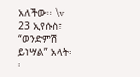አለችው፡፡ \v 23 ኢየሱስ፣ “ወንድምሽ ይነሣል” አላት፡፡